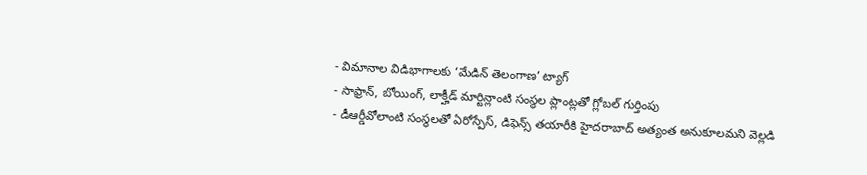- విమానాల విడిభాగాలకు ‘మేడిన్ తెలంగాణ’ ట్యాగ్
- సాఫ్రాన్, బోయింగ్, లాక్హీడ్ మార్టిన్లాంటి సంస్థల ప్లాంట్లతో గ్లోబల్ గుర్తింపు
- డీఆర్డీవోలాంటి సంస్థలతో ఏరోస్పేస్, డిఫెన్స్ తయారీకి హైదరాబాద్ అత్యంత అనుకూలమని వెల్లడి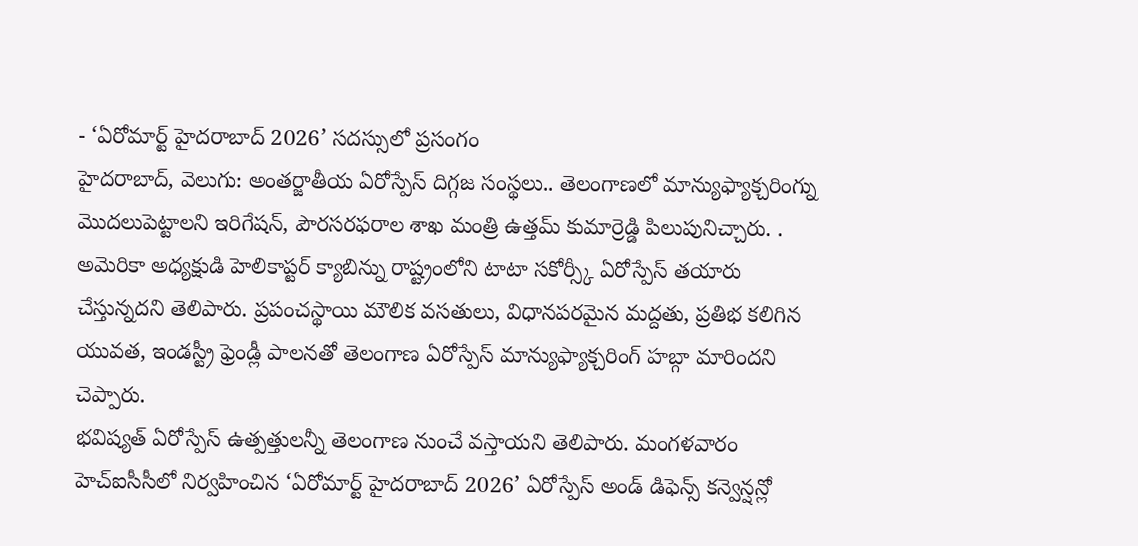- ‘ఏరోమార్ట్ హైదరాబాద్ 2026’ సదస్సులో ప్రసంగం
హైదరాబాద్, వెలుగు: అంతర్జాతీయ ఏరోస్పేస్ దిగ్గజ సంస్థలు.. తెలంగాణలో మాన్యుఫ్యాక్చరింగ్ను మొదలుపెట్టాలని ఇరిగేషన్, పౌరసరఫరాల శాఖ మంత్రి ఉత్తమ్ కుమార్రెడ్డి పిలుపునిచ్చారు. . అమెరికా అధ్యక్షుడి హెలికాప్టర్ క్యాబిన్ను రాష్ట్రంలోని టాటా సకోర్స్కీ ఏరోస్పేస్ తయారు చేస్తున్నదని తెలిపారు. ప్రపంచస్థాయి మౌలిక వసతులు, విధానపరమైన మద్దతు, ప్రతిభ కలిగిన యువత, ఇండస్ట్రీ ఫ్రెండ్లీ పాలనతో తెలంగాణ ఏరోస్పేస్ మాన్యుఫ్యాక్చరింగ్ హబ్గా మారిందని చెప్పారు.
భవిష్యత్ ఏరోస్పేస్ ఉత్పత్తులన్నీ తెలంగాణ నుంచే వస్తాయని తెలిపారు. మంగళవారం హెచ్ఐసీసీలో నిర్వహించిన ‘ఏరోమార్ట్ హైదరాబాద్ 2026’ ఏరోస్పేస్ అండ్ డిఫెన్స్ కన్వెన్షన్లో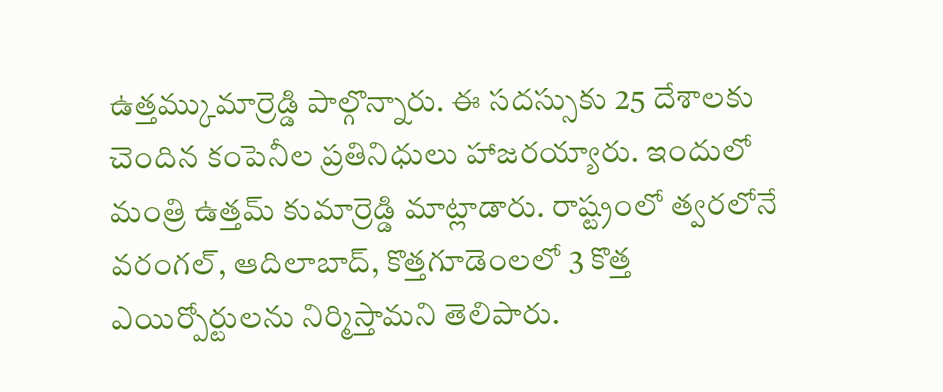ఉత్తమ్కుమార్రెడ్డి పాల్గొన్నారు. ఈ సదస్సుకు 25 దేశాలకు చెందిన కంపెనీల ప్రతినిధులు హాజరయ్యారు. ఇందులో మంత్రి ఉత్తమ్ కుమార్రెడ్డి మాట్లాడారు. రాష్ట్రంలో త్వరలోనే వరంగల్, ఆదిలాబాద్, కొత్తగూడెంలలో 3 కొత్త ఎయిర్పోర్టులను నిర్మిస్తామని తెలిపారు.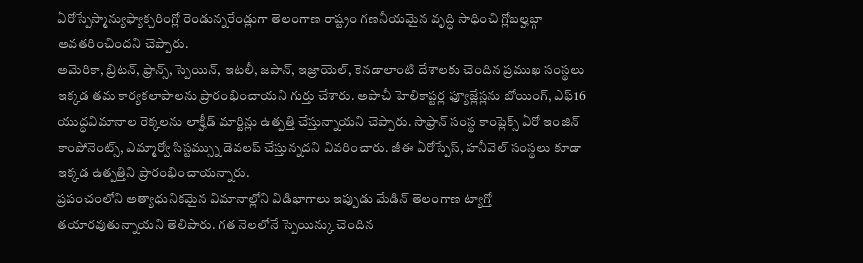ఏరోస్పేస్మాన్యుఫ్యాక్చరింగ్లో రెండున్నరేండ్లుగా తెలంగాణ రాష్ట్రం గణనీయమైన వృద్ధి సాధించి గ్లోబల్హబ్గా అవతరించిందని చెప్పారు.
అమెరికా, బ్రిటన్, ఫ్రాన్స్, స్పెయిన్, ఇటలీ, జపాన్, ఇజ్రాయెల్, కెనడాలాంటి దేశాలకు చెందిన ప్రముఖ సంస్థలు ఇక్కడ తమ కార్యకలాపాలను ప్రారంభించాయని గుర్తు చేశారు. అపాచీ హెలికాప్టర్ల ఫ్యూజ్లేస్లను బోయింగ్, ఎఫ్16 యుద్ధవిమానాల రెక్కలను లాక్హీడ్ మార్టిన్లు ఉత్పత్తి చేస్తున్నాయని చెప్పారు. సాఫ్రాన్ సంస్థ కాంప్లెక్స్ ఏరో ఇంజిన్ కాంపోనెంట్స్, ఎమ్మార్వో సిస్టమ్స్ను డెవలప్ చేస్తున్నదని వివరించారు. జీఈ ఏరోస్పేస్, హనీవెల్ సంస్థలు కూడా ఇక్కడ ఉత్పత్తిని ప్రారంభించాయన్నారు.
ప్రపంచంలోని అత్యాధునికమైన విమానాల్లోని విడిభాగాలు ఇప్పుడు మేడిన్ తెలంగాణ ట్యాగ్తో తయారవుతున్నాయని తెలిపారు. గత నెలలోనే స్పెయిన్కు చెందిన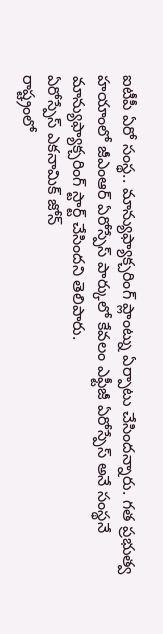ఐటీపీ ఏరో సంస్థ.. మాన్యుఫ్యాక్చరింగ్ ప్లాంట్ను ఏర్పాటు చేసిందన్నారు. గత ప్రభుత్వ హయాంలో జీఎంఆర్ ఏరోస్పేస్ పార్కులో కేవలం ఎఫ్టీజీ ఏరోస్పేస్ అనే సంస్థనే మాన్యుఫ్యాక్చరింగ్ స్టార్ట్ చేసిందని తెలిపారు.
ఏరోస్పేస్ ఎకనామిక్ జోన్
రాష్ట్రంలో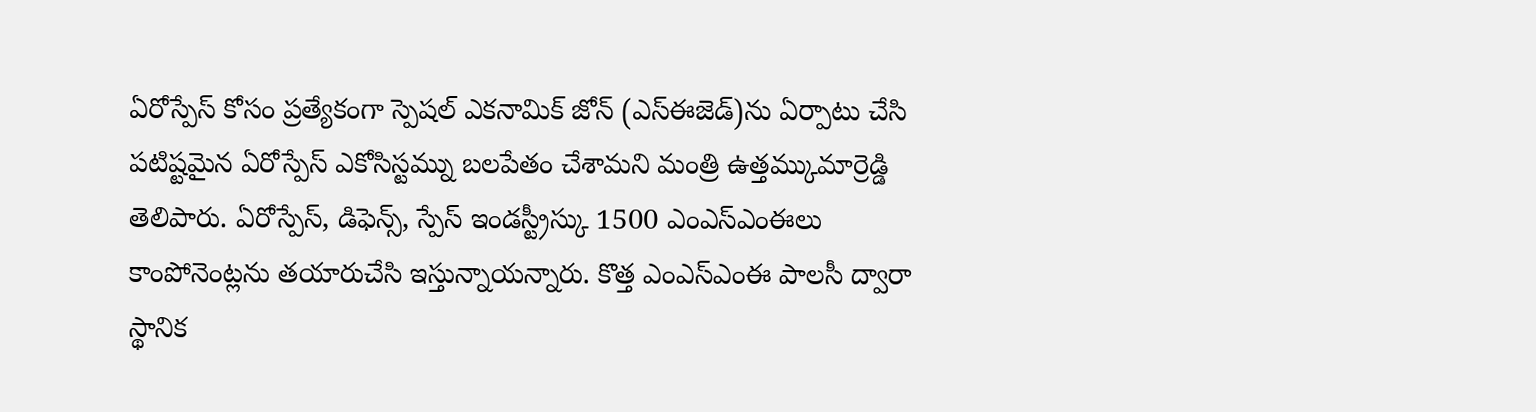ఏరోస్పేస్ కోసం ప్రత్యేకంగా స్పెషల్ ఎకనామిక్ జోన్ (ఎస్ఈజెడ్)ను ఏర్పాటు చేసి పటిష్టమైన ఏరోస్పేస్ ఎకోసిస్టమ్ను బలపేతం చేశామని మంత్రి ఉత్తమ్కుమార్రెడ్డి తెలిపారు. ఏరోస్పేస్, డిఫెన్స్, స్పేస్ ఇండస్ట్రీస్కు 1500 ఎంఎస్ఎంఈలు కాంపోనెంట్లను తయారుచేసి ఇస్తున్నాయన్నారు. కొత్త ఎంఎస్ఎంఈ పాలసీ ద్వారా స్థానిక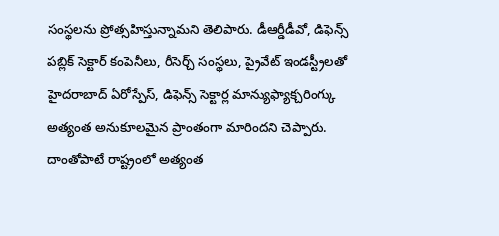సంస్థలను ప్రోత్సహిస్తున్నామని తెలిపారు. డీఆర్డీడీవో, డిఫెన్స్ పబ్లిక్ సెక్టార్ కంపెనీలు, రీసెర్చ్ సంస్థలు, ప్రైవేట్ ఇండస్ట్రీలతో హైదరాబాద్ ఏరోస్పేస్, డిఫెన్స్ సెక్టార్ల మాన్యుఫ్యాక్చరింగ్కు అత్యంత అనుకూలమైన ప్రాంతంగా మారిందని చెప్పారు.
దాంతోపాటే రాష్ట్రంలో అత్యంత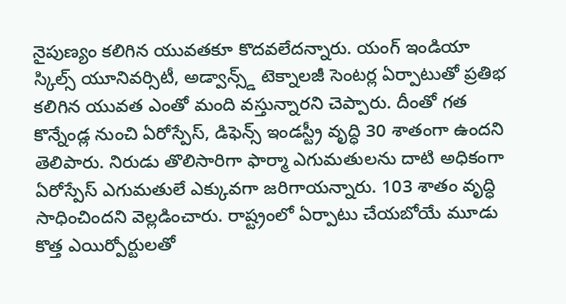నైపుణ్యం కలిగిన యువతకూ కొదవలేదన్నారు. యంగ్ ఇండియా స్కిల్స్ యూనివర్సిటీ, అడ్వాన్స్డ్ టెక్నాలజీ సెంటర్ల ఏర్పాటుతో ప్రతిభ కలిగిన యువత ఎంతో మంది వస్తున్నారని చెప్పారు. దీంతో గత కొన్నేండ్ల నుంచి ఏరోస్పేస్, డిఫెన్స్ ఇండస్ట్రీ వృద్ధి 30 శాతంగా ఉందని తెలిపారు. నిరుడు తొలిసారిగా ఫార్మా ఎగుమతులను దాటి అధికంగా ఏరోస్పేస్ ఎగుమతులే ఎక్కువగా జరిగాయన్నారు. 103 శాతం వృద్ధి సాధించిందని వెల్లడించారు. రాష్ట్రంలో ఏర్పాటు చేయబోయే మూడు కొత్త ఎయిర్పోర్టులతో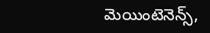మెయింటెనెన్స్,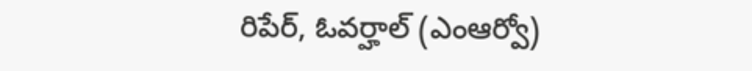రిపేర్, ఓవర్హాల్ (ఎంఆర్వో)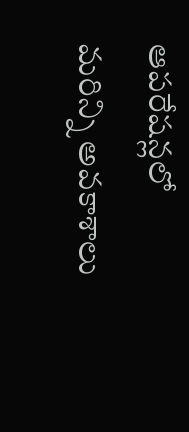ఆపరేషన్లలో మరిన్ని అవకాశాలు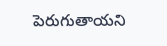పెరుగుతాయని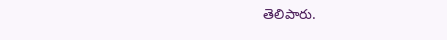తెలిపారు.